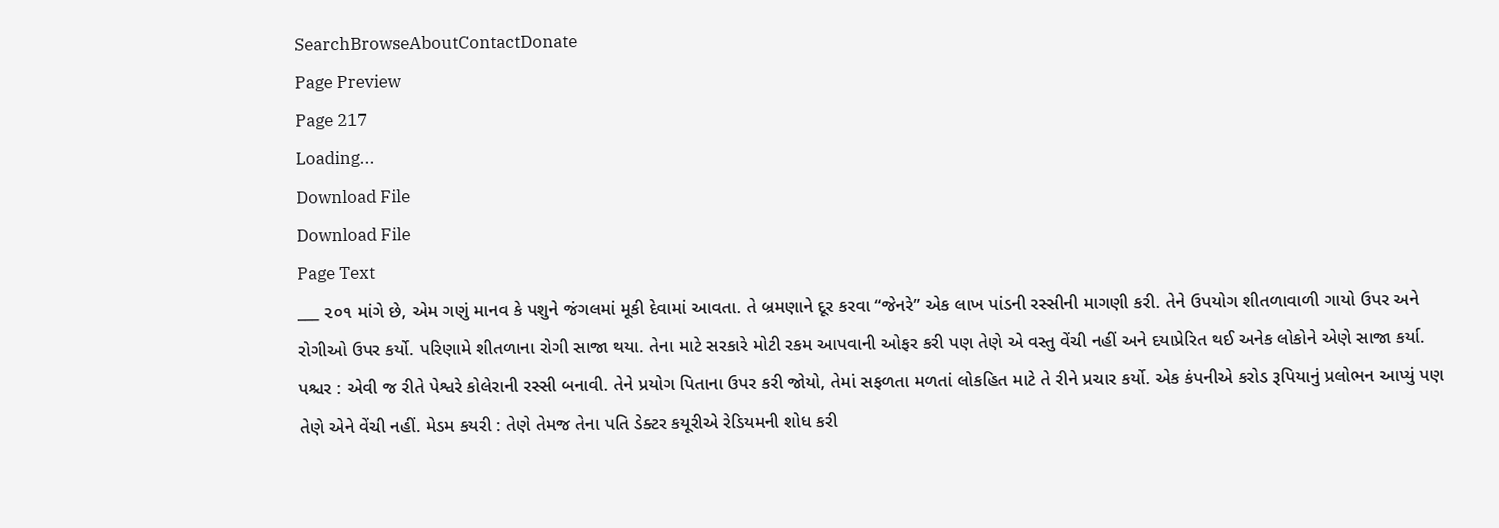SearchBrowseAboutContactDonate
Page Preview
Page 217
Loading...
Download File
Download File
Page Text
___ ૨૦૧ માંગે છે, એમ ગણું માનવ કે પશુને જંગલમાં મૂકી દેવામાં આવતા. તે બ્રમણાને દૂર કરવા “જેનરે” એક લાખ પાંડની રસ્સીની માગણી કરી. તેને ઉપયોગ શીતળાવાળી ગાયો ઉપર અને રોગીઓ ઉપર કર્યો. પરિણામે શીતળાના રોગી સાજા થયા. તેના માટે સરકારે મોટી રકમ આપવાની ઓફર કરી પણ તેણે એ વસ્તુ વેંચી નહીં અને દયાપ્રેરિત થઈ અનેક લોકોને એણે સાજા કર્યા. પશ્ચર : એવી જ રીતે પેશ્વરે કોલેરાની રસ્સી બનાવી. તેને પ્રયોગ પિતાના ઉપર કરી જોયો, તેમાં સફળતા મળતાં લોકહિત માટે તે રીને પ્રચાર કર્યો. એક કંપનીએ કરોડ રૂપિયાનું પ્રલોભન આપ્યું પણ તેણે એને વેંચી નહીં. મેડમ કયરી : તેણે તેમજ તેના પતિ ડેક્ટર કયૂરીએ રેડિયમની શોધ કરી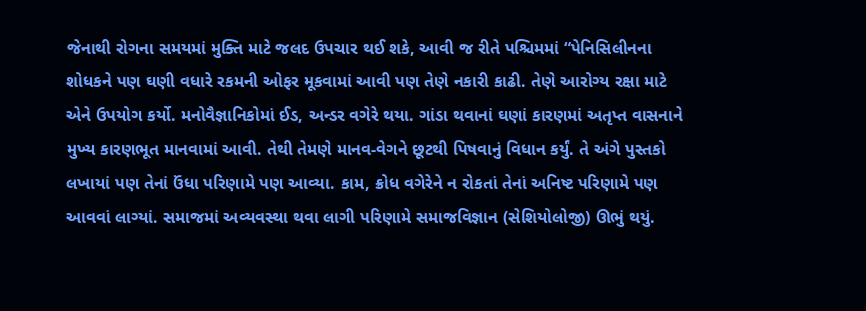જેનાથી રોગના સમયમાં મુક્તિ માટે જલદ ઉપચાર થઈ શકે, આવી જ રીતે પશ્ચિમમાં “પેનિસિલીનના શોધકને પણ ઘણી વધારે રકમની ઓફર મૂકવામાં આવી પણ તેણે નકારી કાઢી. તેણે આરોગ્ય રક્ષા માટે એને ઉપયોગ કર્યો. મનોવૈજ્ઞાનિકોમાં ઈડ, અન્ડર વગેરે થયા. ગાંડા થવાનાં ઘણાં કારણમાં અતૃપ્ત વાસનાને મુખ્ય કારણભૂત માનવામાં આવી. તેથી તેમણે માનવ-વેગને છૂટથી પિષવાનું વિધાન કર્યું. તે અંગે પુસ્તકો લખાયાં પણ તેનાં ઉંધા પરિણામે પણ આવ્યા. કામ, ક્રોધ વગેરેને ન રોકતાં તેનાં અનિષ્ટ પરિણામે પણ આવવાં લાગ્યાં. સમાજમાં અવ્યવસ્થા થવા લાગી પરિણામે સમાજવિજ્ઞાન (સેશિયોલોજી) ઊભું થયું.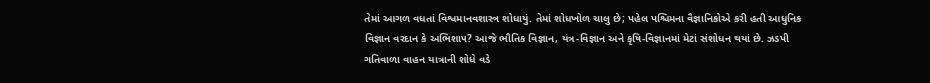તેમાં આગળ વધતાં વિશ્વમાનવશાસ્ત્ર શોધાયું. તેમાં શોધખોળ ચાલુ છે; પહેલ પશ્ચિમના વૈજ્ઞાનિકોએ કરી હતી આધુનિક વિજ્ઞાન વરદાન કે અભિશા૫? આજે ભૌતિક વિજ્ઞાન, યંત્ર-વિજ્ઞાન અને કૃષિ-વિજ્ઞાનમાં મેટાં સંશોધન થયાં છે. ઝડપી ગતિવાળા વાહન યાત્રાની શોધે વડે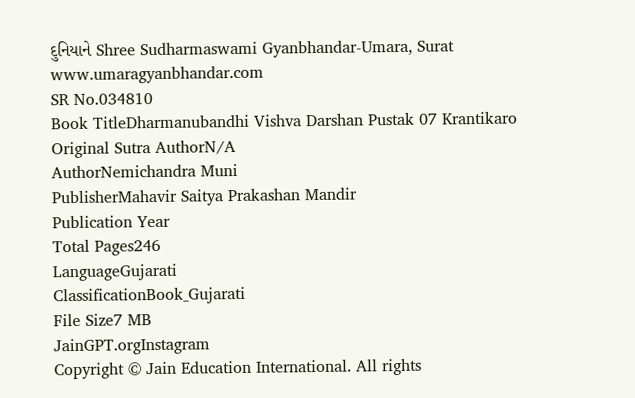દુનિયાને Shree Sudharmaswami Gyanbhandar-Umara, Surat www.umaragyanbhandar.com
SR No.034810
Book TitleDharmanubandhi Vishva Darshan Pustak 07 Krantikaro
Original Sutra AuthorN/A
AuthorNemichandra Muni
PublisherMahavir Saitya Prakashan Mandir
Publication Year
Total Pages246
LanguageGujarati
ClassificationBook_Gujarati
File Size7 MB
JainGPT.orgInstagram
Copyright © Jain Education International. All rights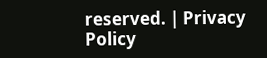reserved. | Privacy Policy